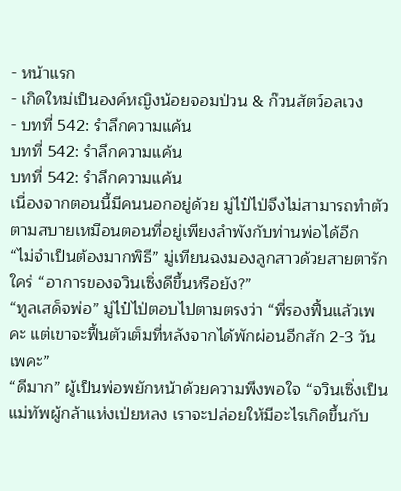- หน้าแรก
- เกิดใหม่เป็นองค์หญิงน้อยจอมป่วน & ก๊วนสัตว์อลเวง
- บทที่ 542: รำลึกความแค้น
บทที่ 542: รำลึกความแค้น
บทที่ 542: รำลึกความแค้น
เนื่องจากตอนนี้มีคนนอกอยู่ด้วย มู่ไป๋ไป่จึงไม่สามารถทำตัวตามสบายเหมือนตอนที่อยู่เพียงลำพังกับท่านพ่อได้อีก
“ไม่จำเป็นต้องมากพิธี” มู่เทียนฉงมองลูกสาวด้วยสายตารักใคร่ “อาการของจวินเซิ่งดีขึ้นหรือยัง?”
“ทูลเสด็จพ่อ” มู่ไป๋ไป่ตอบไปตามตรงว่า “พี่รองฟื้นแล้วเพคะ แต่เขาจะฟื้นตัวเต็มที่หลังจากได้พักผ่อนอีกสัก 2-3 วันเพคะ”
“ดีมาก” ผู้เป็นพ่อพยักหน้าด้วยความพึงพอใจ “จวินเซิ่งเป็นแม่ทัพผู้กล้าแห่งเป่ยหลง เราจะปล่อยให้มีอะไรเกิดขึ้นกับ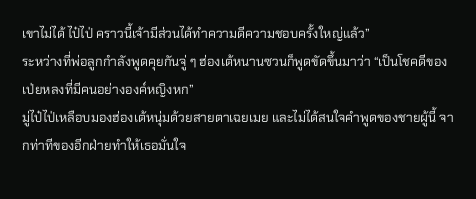เขาไม่ได้ ไป๋ไป่ คราวนี้เจ้ามีส่วนได้ทำความดีความชอบครั้งใหญ่แล้ว”
ระหว่างที่พ่อลูกกำลังพูดคุยกันจู่ ๆ ฮ่องเต้หนานซวนก็พูดขัดขึ้นมาว่า “เป็นโชคดีของเป่ยหลงที่มีคนอย่างองค์หญิงหก”
มู่ไป๋ไป่เหลือบมองฮ่องเต้หนุ่มด้วยสายตาเฉยเมย และไม่ได้สนใจคำพูดของชายผู้นี้ จากท่าทีของอีกฝ่ายทำให้เธอมั่นใจ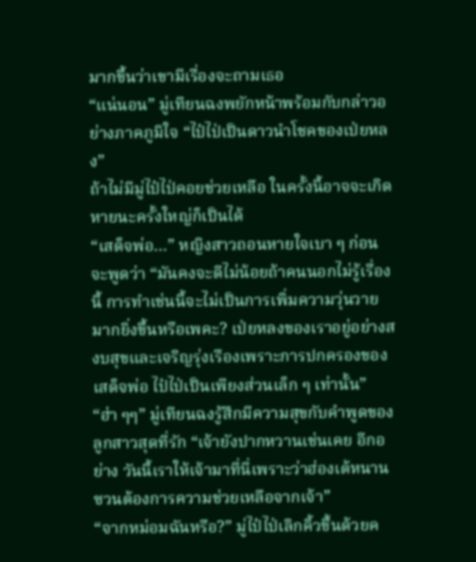มากขึ้นว่าเขามีเรื่องจะถามเธอ
“แน่นอน” มู่เทียนฉงพยักหน้าพร้อมกับกล่าวอย่างภาคภูมิใจ “ไป๋ไป่เป็นดาวนำโชคของเป่ยหลง”
ถ้าไม่มีมู่ไป๋ไป่คอยช่วยเหลือ ในครั้งนี้อาจจะเกิดหายนะครั้งใหญ่ก็เป็นได้
“เสด็จพ่อ…” หญิงสาวถอนหายใจเบา ๆ ก่อนจะพูดว่า “มันคงจะดีไม่น้อยถ้าคนนอกไม่รู้เรื่องนี้ การทำเช่นนี้จะไม่เป็นการเพิ่มความวุ่นวายมากยิ่งขึ้นหรือเพคะ? เป่ยหลงของเราอยู่อย่างสงบสุขและเจริญรุ่งเรืองเพราะการปกครองของเสด็จพ่อ ไป๋ไป่เป็นเพียงส่วนเล็ก ๆ เท่านั้น”
“ฮ่า ๆๆ” มู่เทียนฉงรู้สึกมีความสุขกับคำพูดของลูกสาวสุดที่รัก “เจ้ายังปากหวานเช่นเคย อีกอย่าง วันนี้เราให้เจ้ามาที่นี่เพราะว่าฮ่องเต้หนานซวนต้องการความช่วยเหลือจากเจ้า”
“จากหม่อมฉันหรือ?” มู่ไป๋ไป่เลิกคิ้วขึ้นด้วยค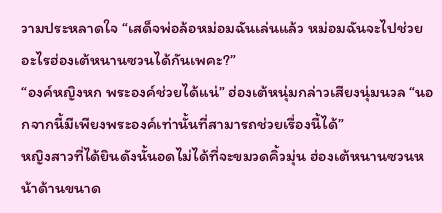วามประหลาดใจ “เสด็จพ่อล้อหม่อมฉันเล่นแล้ว หม่อมฉันจะไปช่วยอะไรฮ่องเต้หนานซวนได้กันเพคะ?”
“องค์หญิงหก พระองค์ช่วยได้แน่” ฮ่องเต้หนุ่มกล่าวเสียงนุ่มนวล “นอกจากนี้มีเพียงพระองค์เท่านั้นที่สามารถช่วยเรื่องนี้ได้”
หญิงสาวที่ได้ยินดังนั้นอดไม่ได้ที่จะขมวดคิ้วมุ่น ฮ่องเต้หนานซวนหน้าด้านขนาด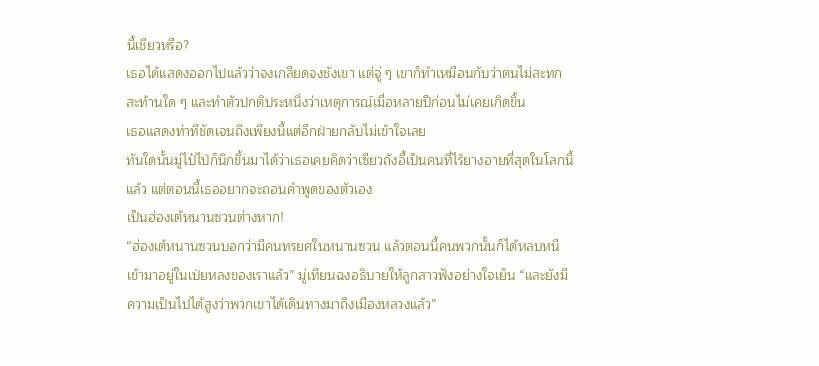นี้เชียวหรือ?
เธอได้แสดงออกไปแล้วว่าจงเกลียดจงชังเขา แต่จู่ ๆ เขาก็ทำเหมือนกับว่าตนไม่สะทกสะท้านใด ๆ และทำตัวปกติประหนึ่งว่าเหตุการณ์เมื่อหลายปีก่อนไม่เคยเกิดขึ้น
เธอแสดงท่าทีชัดเจนถึงเพียงนี้แต่อีกฝ่ายกลับไม่เข้าใจเลย
ทันใดนั้นมู่ไป๋ไป่ก็นึกขึ้นมาได้ว่าเธอเคยคิดว่าเซียวถังอี้เป็นคนที่ไร้ยางอายที่สุดในโลกนี้แล้ว แต่ตอนนี้เธออยากจะถอนคำพูดของตัวเอง
เป็นฮ่องเต้หนานซวนต่างหาก!
“ฮ่องเต้หนานซวนบอกว่ามีคนทรยศในหนานซวน แล้วตอนนี้คนพวกนั้นก็ได้หลบหนีเข้ามาอยู่ในเป่ยหลงของเราแล้ว” มู่เทียนฉงอธิบายให้ลูกสาวฟังอย่างใจเย็น “และยังมีความเป็นไปได้สูงว่าพวกเขาได้เดินทางมาถึงเมืองหลวงแล้ว”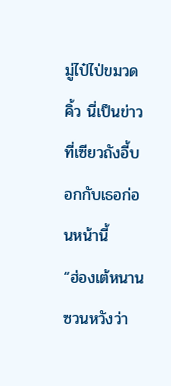มู่ไป๋ไป่ขมวดคิ้ว นี่เป็นข่าวที่เซียวถังอี้บอกกับเธอก่อนหน้านี้
“ฮ่องเต้หนานซวนหวังว่า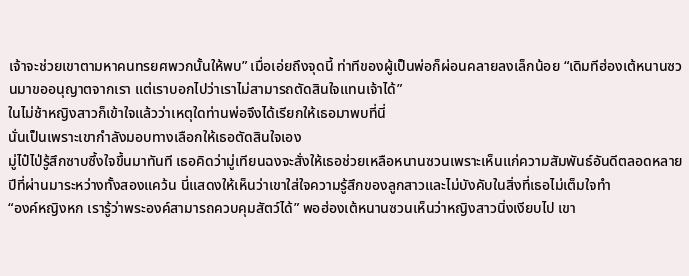เจ้าจะช่วยเขาตามหาคนทรยศพวกนั้นให้พบ” เมื่อเอ่ยถึงจุดนี้ ท่าทีของผู้เป็นพ่อก็ผ่อนคลายลงเล็กน้อย “เดิมทีฮ่องเต้หนานซวนมาขออนุญาตจากเรา แต่เราบอกไปว่าเราไม่สามารถตัดสินใจแทนเจ้าได้”
ในไม่ช้าหญิงสาวก็เข้าใจแล้วว่าเหตุใดท่านพ่อจึงได้เรียกให้เธอมาพบที่นี่
นั่นเป็นเพราะเขากำลังมอบทางเลือกให้เธอตัดสินใจเอง
มู่ไป๋ไป่รู้สึกซาบซึ้งใจขึ้นมาทันที เธอคิดว่ามู่เทียนฉงจะสั่งให้เธอช่วยเหลือหนานซวนเพราะเห็นแก่ความสัมพันธ์อันดีตลอดหลายปีที่ผ่านมาระหว่างทั้งสองแคว้น นี่แสดงให้เห็นว่าเขาใส่ใจความรู้สึกของลูกสาวและไม่บังคับในสิ่งที่เธอไม่เต็มใจทำ
“องค์หญิงหก เรารู้ว่าพระองค์สามารถควบคุมสัตว์ได้” พอฮ่องเต้หนานซวนเห็นว่าหญิงสาวนิ่งเงียบไป เขา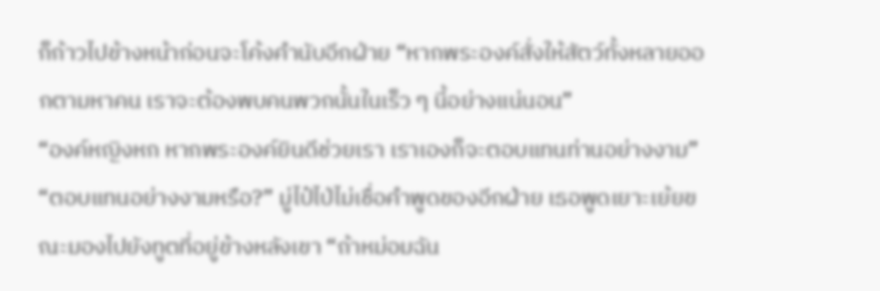ก็ก้าวไปข้างหน้าก่อนจะโค้งคำนับอีกฝ่าย “หากพระองค์สั่งให้สัตว์ทั้งหลายออกตามหาคน เราจะต้องพบคนพวกนั้นในเร็ว ๆ นี้อย่างแน่นอน”
“องค์หญิงหก หากพระองค์ยินดีช่วยเรา เราเองก็จะตอบแทนท่านอย่างงาม”
“ตอบแทนอย่างงามหรือ?” มู่ไป๋ไป่ไม่เชื่อคำพูดของอีกฝ่าย เธอพูดเยาะเย้ยขณะมองไปยังทูตที่อยู่ข้างหลังเขา “ถ้าหม่อมฉัน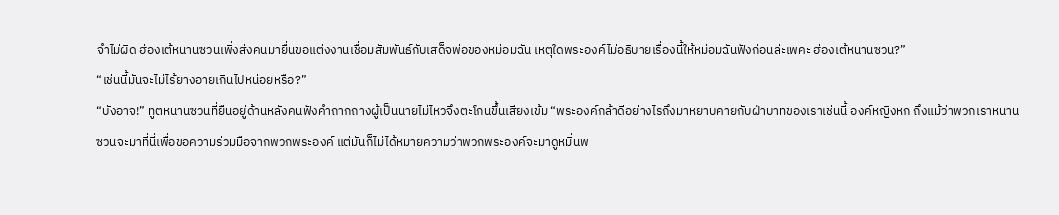จำไม่ผิด ฮ่องเต้หนานซวนเพิ่งส่งคนมายื่นขอแต่งงานเชื่อมสัมพันธ์กับเสด็จพ่อของหม่อมฉัน เหตุใดพระองค์ไม่อธิบายเรื่องนี้ให้หม่อมฉันฟังก่อนล่ะเพคะ ฮ่องเต้หนานซวน?”
“เช่นนี้มันจะไม่ไร้ยางอายเกินไปหน่อยหรือ?”
“บังอาจ!” ทูตหนานซวนที่ยืนอยู่ด้านหลังคนฟังคำถากถางผู้เป็นนายไม่ไหวจึงตะโกนขึ้นเสียงเข้ม “พระองค์กล้าดีอย่างไรถึงมาหยาบคายกับฝ่าบาทของเราเช่นนี้ องค์หญิงหก ถึงแม้ว่าพวกเราหนานซวนจะมาที่นี่เพื่อขอความร่วมมือจากพวกพระองค์ แต่มันก็ไม่ได้หมายความว่าพวกพระองค์จะมาดูหมิ่นพ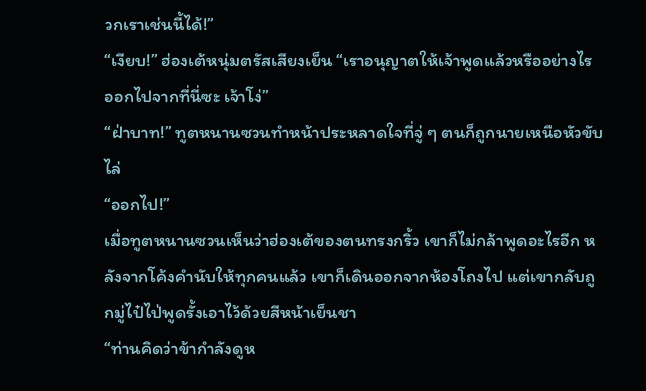วกเราเช่นนี้ได้!”
“เงียบ!” ฮ่องเต้หนุ่มตรัสเสียงเย็น “เราอนุญาตให้เจ้าพูดแล้วหรืออย่างไร ออกไปจากที่นี่ซะ เจ้าโง่”
“ฝ่าบาท!” ทูตหนานซวนทำหน้าประหลาดใจที่จู่ ๆ ตนก็ถูกนายเหนือหัวขับไล่
“ออกไป!”
เมื่อทูตหนานซวนเห็นว่าฮ่องเต้ของตนทรงกริ้ว เขาก็ไม่กล้าพูดอะไรอีก หลังจากโค้งคำนับให้ทุกคนแล้ว เขาก็เดินออกจากห้องโถงไป แต่เขากลับถูกมู่ไป๋ไป่พูดรั้งเอาไว้ด้วยสีหน้าเย็นชา
“ท่านคิดว่าข้ากำลังดูห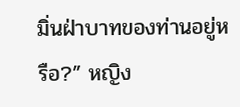มิ่นฝ่าบาทของท่านอยู่หรือ?” หญิง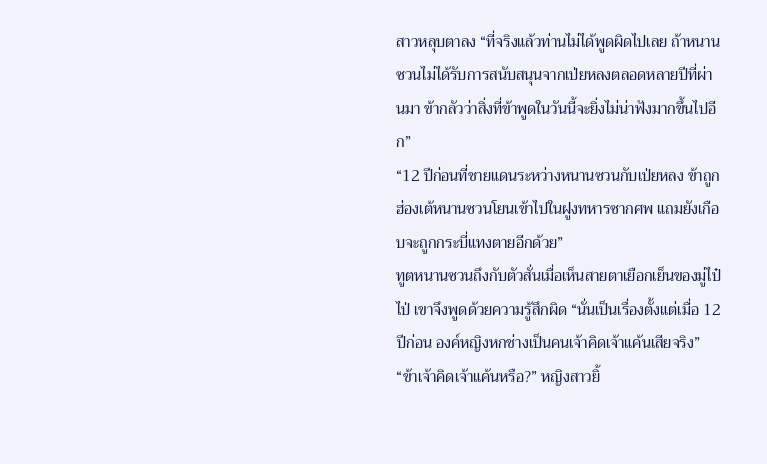สาวหลุบตาลง “ที่จริงแล้วท่านไม่ได้พูดผิดไปเลย ถ้าหนานซวนไม่ได้รับการสนับสนุนจากเป่ยหลงตลอดหลายปีที่ผ่านมา ข้ากลัวว่าสิ่งที่ข้าพูดในวันนี้จะยิ่งไม่น่าฟังมากขึ้นไปอีก”
“12 ปีก่อนที่ชายแดนระหว่างหนานซวนกับเป่ยหลง ข้าถูกฮ่องเต้หนานซวนโยนเข้าไปในฝูงทหารซากศพ แถมยังเกือบจะถูกกระบี่แทงตายอีกด้วย”
ทูตหนานซวนถึงกับตัวสั่นเมื่อเห็นสายตาเยือกเย็นของมู่ไป๋ไป่ เขาจึงพูดด้วยความรู้สึกผิด “นั่นเป็นเรื่องตั้งแต่เมื่อ 12 ปีก่อน องค์หญิงหกช่างเป็นคนเจ้าคิดเจ้าแค้นเสียจริง”
“ข้าเจ้าคิดเจ้าแค้นหรือ?” หญิงสาวยิ้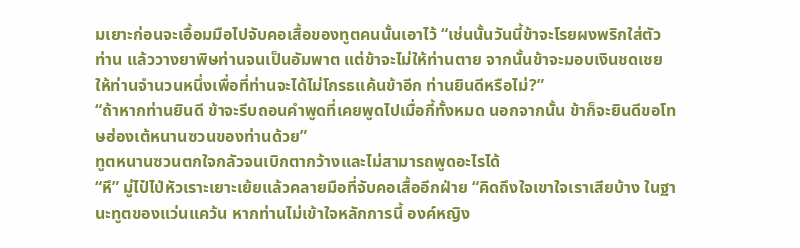มเยาะก่อนจะเอื้อมมือไปจับคอเสื้อของทูตคนนั้นเอาไว้ “เช่นนั้นวันนี้ข้าจะโรยผงพริกใส่ตัวท่าน แล้ววางยาพิษท่านจนเป็นอัมพาต แต่ข้าจะไม่ให้ท่านตาย จากนั้นข้าจะมอบเงินชดเชยให้ท่านจำนวนหนึ่งเพื่อที่ท่านจะได้ไม่โกรธแค้นข้าอีก ท่านยินดีหรือไม่?”
“ถ้าหากท่านยินดี ข้าจะรีบถอนคำพูดที่เคยพูดไปเมื่อกี้ทั้งหมด นอกจากนั้น ข้าก็จะยินดีขอโทษฮ่องเต้หนานซวนของท่านด้วย”
ทูตหนานซวนตกใจกลัวจนเบิกตากว้างและไม่สามารถพูดอะไรได้
“หึ” มู่ไป๋ไป่หัวเราะเยาะเย้ยแล้วคลายมือที่จับคอเสื้ออีกฝ่าย “คิดถึงใจเขาใจเราเสียบ้าง ในฐานะทูตของแว่นแคว้น หากท่านไม่เข้าใจหลักการนี้ องค์หญิง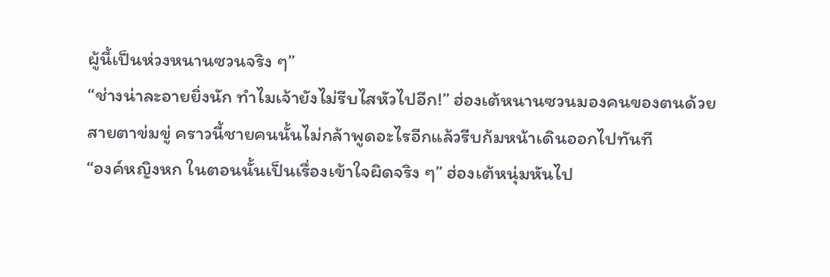ผู้นี้เป็นห่วงหนานซวนจริง ๆ”
“ช่างน่าละอายยิ่งนัก ทำไมเจ้ายังไม่รีบไสหัวไปอีก!” ฮ่องเต้หนานซวนมองคนของตนด้วยสายตาข่มขู่ คราวนี้ชายคนนั้นไม่กล้าพูดอะไรอีกแล้วรีบก้มหน้าเดินออกไปทันที
“องค์หญิงหก ในตอนนั้นเป็นเรื่องเข้าใจผิดจริง ๆ” ฮ่องเต้หนุ่มหันไป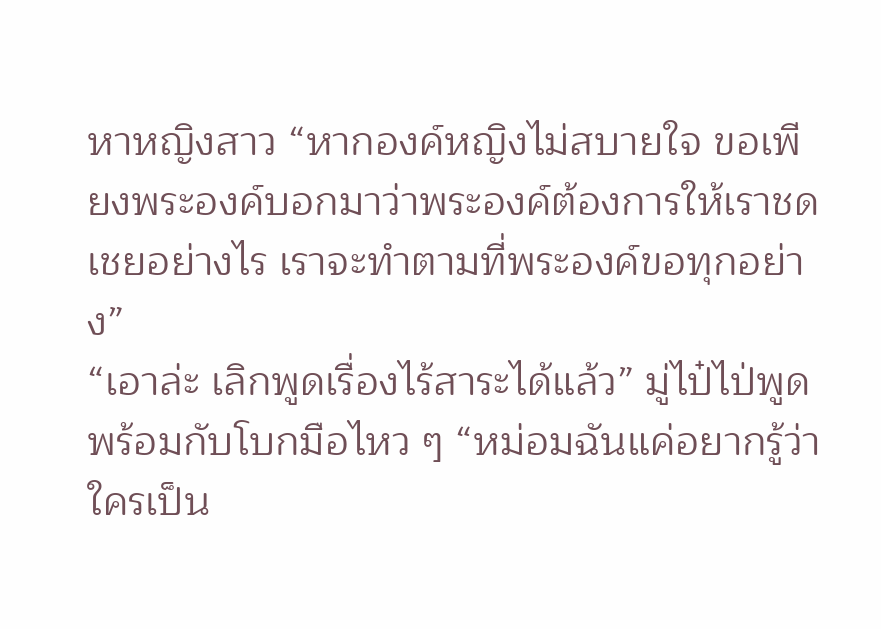หาหญิงสาว “หากองค์หญิงไม่สบายใจ ขอเพียงพระองค์บอกมาว่าพระองค์ต้องการให้เราชดเชยอย่างไร เราจะทำตามที่พระองค์ขอทุกอย่าง”
“เอาล่ะ เลิกพูดเรื่องไร้สาระได้แล้ว” มู่ไป๋ไป่พูดพร้อมกับโบกมือไหว ๆ “หม่อมฉันแค่อยากรู้ว่าใครเป็น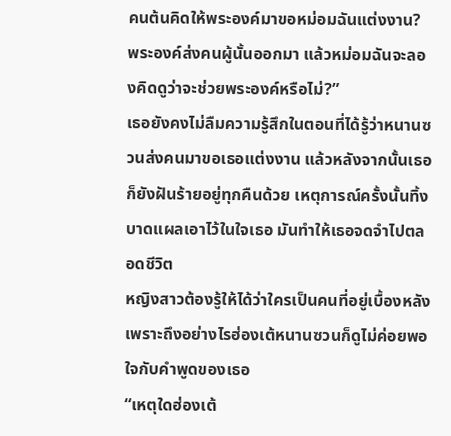คนต้นคิดให้พระองค์มาขอหม่อมฉันแต่งงาน? พระองค์ส่งคนผู้นั้นออกมา แล้วหม่อมฉันจะลองคิดดูว่าจะช่วยพระองค์หรือไม่?”
เธอยังคงไม่ลืมความรู้สึกในตอนที่ได้รู้ว่าหนานซวนส่งคนมาขอเธอแต่งงาน แล้วหลังจากนั้นเธอก็ยังฝันร้ายอยู่ทุกคืนด้วย เหตุการณ์ครั้งนั้นทิ้งบาดแผลเอาไว้ในใจเธอ มันทำให้เธอจดจำไปตลอดชีวิต
หญิงสาวต้องรู้ให้ได้ว่าใครเป็นคนที่อยู่เบื้องหลัง เพราะถึงอย่างไรฮ่องเต้หนานซวนก็ดูไม่ค่อยพอใจกับคำพูดของเธอ
“เหตุใดฮ่องเต้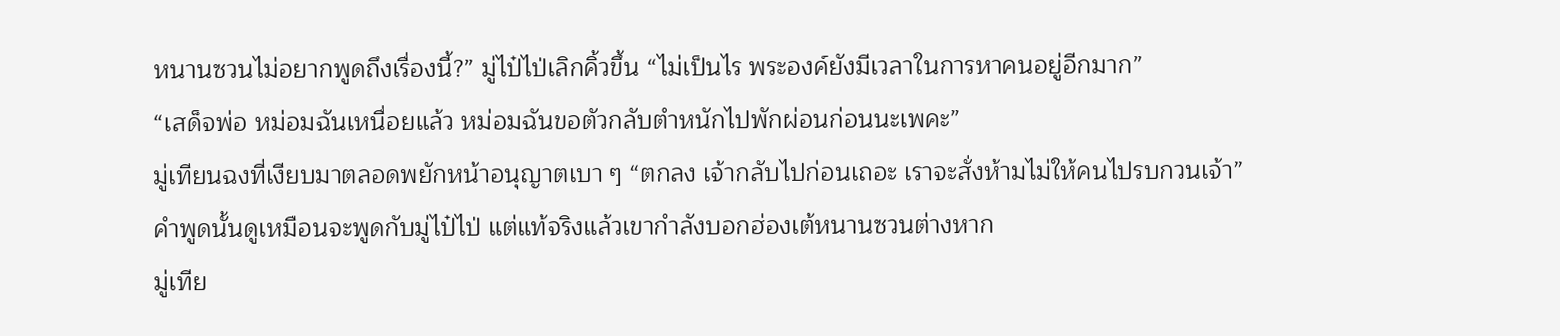หนานซวนไม่อยากพูดถึงเรื่องนี้?” มู่ไป๋ไป่เลิกคิ้วขึ้น “ไม่เป็นไร พระองค์ยังมีเวลาในการหาคนอยู่อีกมาก”
“เสด็จพ่อ หม่อมฉันเหนื่อยแล้ว หม่อมฉันขอตัวกลับตำหนักไปพักผ่อนก่อนนะเพคะ”
มู่เทียนฉงที่เงียบมาตลอดพยักหน้าอนุญาตเบา ๆ “ตกลง เจ้ากลับไปก่อนเถอะ เราจะสั่งห้ามไม่ให้คนไปรบกวนเจ้า”
คำพูดนั้นดูเหมือนจะพูดกับมู่ไป๋ไป่ แต่แท้จริงแล้วเขากำลังบอกฮ่องเต้หนานซวนต่างหาก
มู่เทีย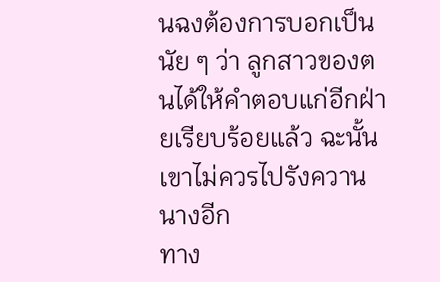นฉงต้องการบอกเป็นนัย ๆ ว่า ลูกสาวของตนได้ให้คำตอบแก่อีกฝ่ายเรียบร้อยแล้ว ฉะนั้นเขาไม่ควรไปรังควานนางอีก
ทาง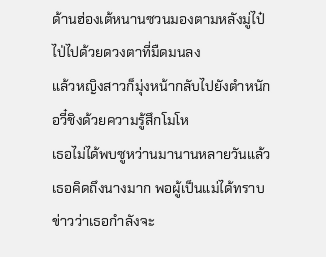ด้านฮ่องเต้หนานซวนมองตามหลังมู่ไป๋ไป่ไปด้วยดวงตาที่มืดมนลง
แล้วหญิงสาวก็มุ่งหน้ากลับไปยังตำหนักอวี๋ชิงด้วยความรู้สึกโมโห
เธอไม่ได้พบซูหว่านมานานหลายวันแล้ว เธอคิดถึงนางมาก พอผู้เป็นแม่ได้ทราบข่าวว่าเธอกำลังจะ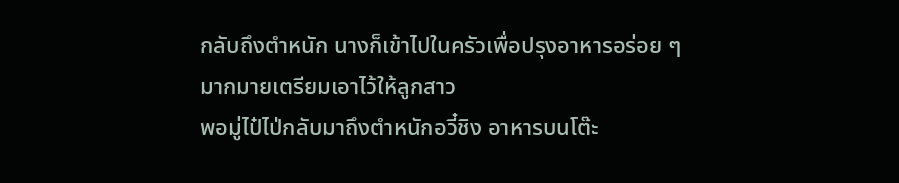กลับถึงตำหนัก นางก็เข้าไปในครัวเพื่อปรุงอาหารอร่อย ๆ มากมายเตรียมเอาไว้ให้ลูกสาว
พอมู่ไป๋ไป่กลับมาถึงตำหนักอวี๋ชิง อาหารบนโต๊ะ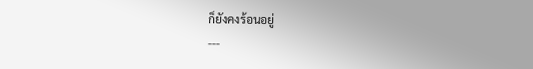ก็ยังคงร้อนอยู่
---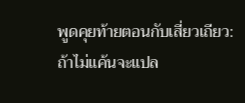พูดคุยท้ายตอนกับเสี่ยวเถียว: ถ้าไม่แค้นจะแปล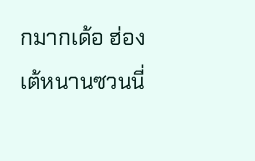กมากเด้อ ฮ่องเต้หนานซวนนี่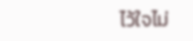ไว้ใจไม่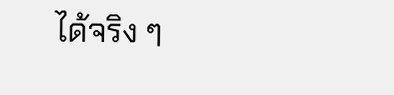ได้จริง ๆ